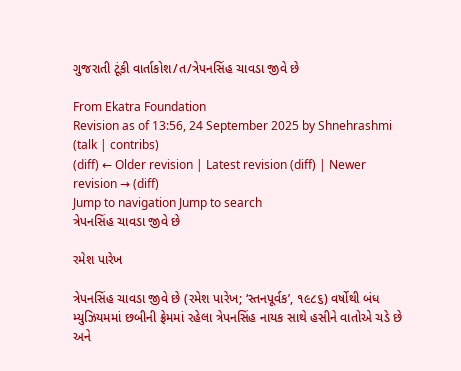ગુજરાતી ટૂંકી વાર્તાકોશ/ત/ત્રેપનસિંહ ચાવડા જીવે છે

From Ekatra Foundation
Revision as of 13:56, 24 September 2025 by Shnehrashmi (talk | contribs)
(diff) ← Older revision | Latest revision (diff) | Newer revision → (diff)
Jump to navigation Jump to search
ત્રેપનસિંહ ચાવડા જીવે છે

રમેશ પારેખ

ત્રેપનસિંહ ચાવડા જીવે છે (રમેશ પારેખ; ‘સ્તનપૂર્વક’, ૧૯૮૬) વર્ષોથી બંધ મ્યુઝિયમમાં છબીની ફ્રેમમાં રહેલા ત્રેપનસિંહ નાયક સાથે હસીને વાતોએ ચડે છે અને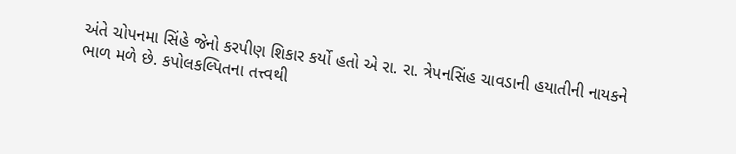અંતે ચોપનમા સિંહે જેનો કરપીણ શિકાર કર્યો હતો એ રા. રા. ત્રેપનસિંહ ચાવડાની હયાતીની નાયકને ભાળ મળે છે. કપોલકલ્પિતના તત્ત્વથી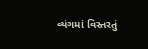વ્યંગમાં વિસ્તરતું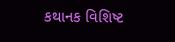કથાનક વિશિષ્ટ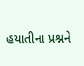હયાતીના પ્રશ્નને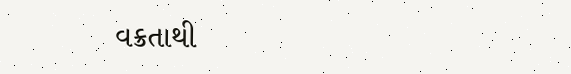વક્રતાથી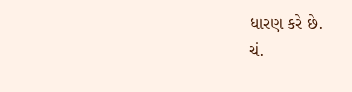ધારણ કરે છે.
ચં.